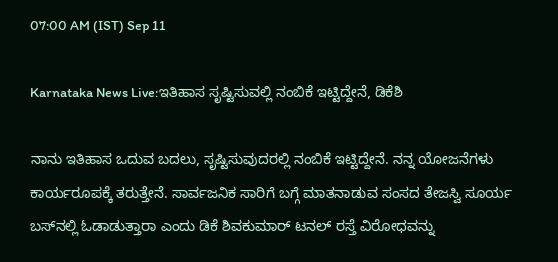07:00 AM (IST) Sep 11

Karnataka News Live:ಇತಿಹಾಸ ಸೃಷ್ಟಿಸುವಲ್ಲಿ ನಂಬಿಕೆ ಇಟ್ಟಿದ್ದೇನೆ, ಡಿಕೆಶಿ

ನಾನು ಇತಿಹಾಸ ಒದುವ ಬದಲು, ಸೃಷ್ಟಿಸುವುದರಲ್ಲಿ ನಂಬಿಕೆ ಇಟ್ಟಿದ್ದೇನೆ. ನನ್ನ ಯೋಜನೆಗಳು ಕಾರ್ಯರೂಪಕ್ಕೆ ತರುತ್ತೇನೆ. ಸಾರ್ವಜನಿಕ ಸಾರಿಗೆ ಬಗ್ಗೆ ಮಾತನಾಡುವ ಸಂಸದ ತೇಜಸ್ವಿ ಸೂರ್ಯ ಬಸ್‌ನಲ್ಲಿ ಓಡಾಡುತ್ತಾರಾ ಎಂದು ಡಿಕೆ ಶಿವಕುಮಾರ್ ಟನಲ್ ರಸ್ತೆ ವಿರೋಧವನ್ನು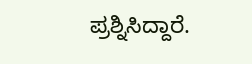ಪ್ರಶ್ನಿಸಿದ್ದಾರೆ.